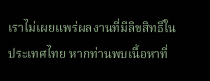เราไม่เผยแพร่ผลงานที่มีลิขสิทธิ์ในประเทศไทย หากท่านพบเนื้อหาที่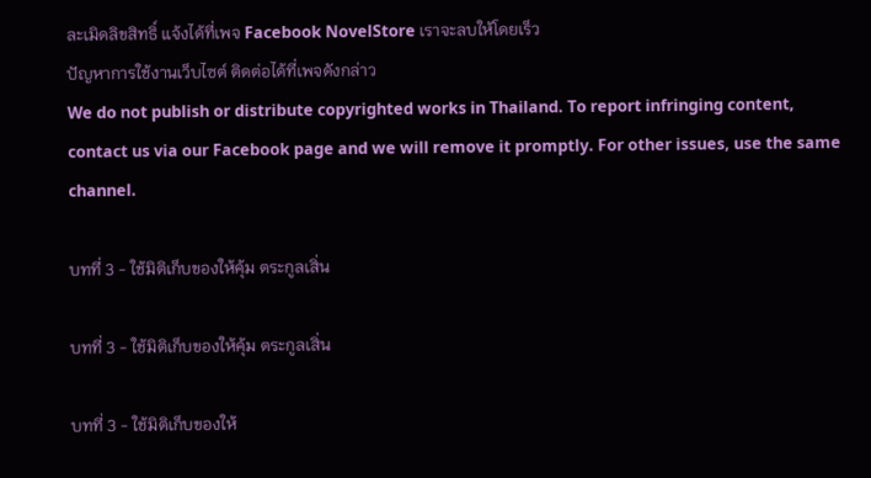ละเมิดลิขสิทธิ์ แจ้งได้ที่เพจ Facebook NovelStore เราจะลบให้โดยเร็ว
ปัญหาการใช้งานเว็บไซต์ ติดต่อได้ที่เพจดังกล่าว
We do not publish or distribute copyrighted works in Thailand. To report infringing content, contact us via our Facebook page and we will remove it promptly. For other issues, use the same channel.

บทที่ 3 - ใช้มิติเก็บของให้คุ้ม ตระกูลเสิ่น

บทที่ 3 - ใช้มิติเก็บของให้คุ้ม ตระกูลเสิ่น

บทที่ 3 - ใช้มิติเก็บของให้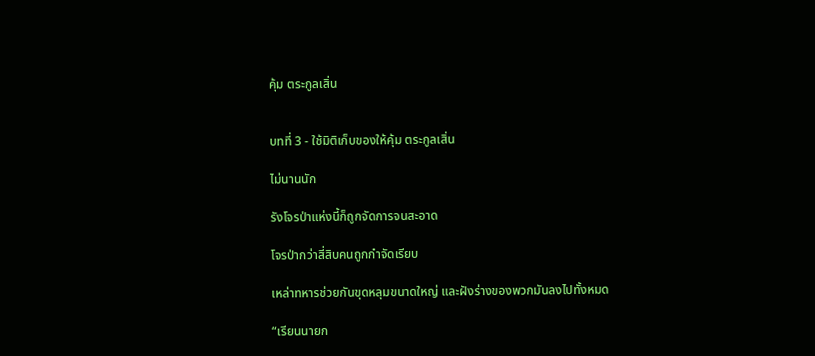คุ้ม ตระกูลเสิ่น


บทที่ 3 - ใช้มิติเก็บของให้คุ้ม ตระกูลเสิ่น

ไม่นานนัก

รังโจรป่าแห่งนี้ก็ถูกจัดการจนสะอาด

โจรป่ากว่าสี่สิบคนถูกกำจัดเรียบ

เหล่าทหารช่วยกันขุดหลุมขนาดใหญ่ และฝังร่างของพวกมันลงไปทั้งหมด

“เรียนนายก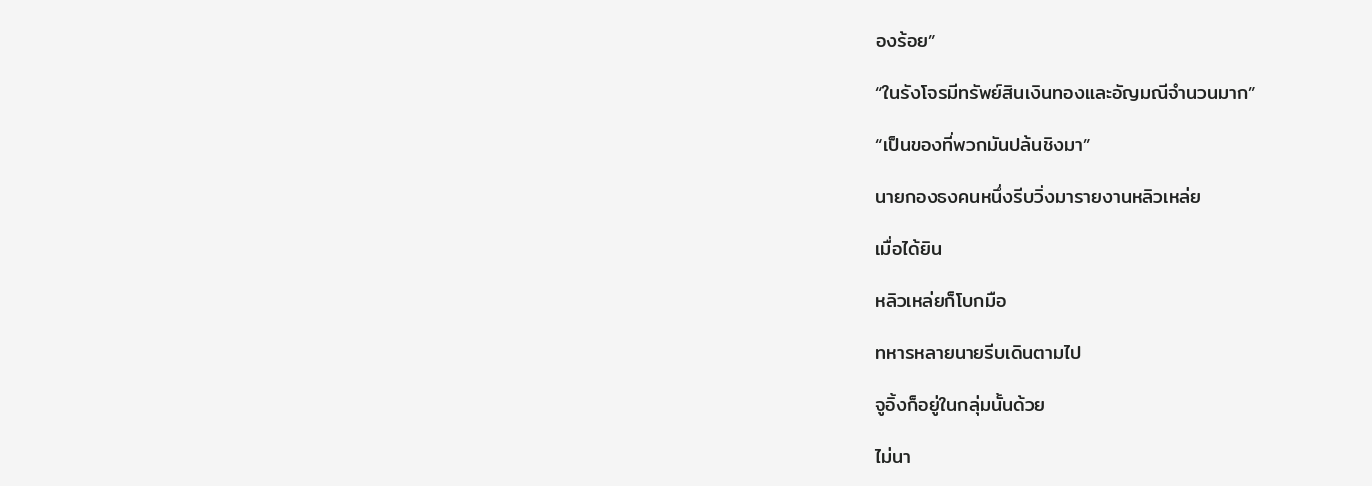องร้อย”

“ในรังโจรมีทรัพย์สินเงินทองและอัญมณีจำนวนมาก”

“เป็นของที่พวกมันปล้นชิงมา”

นายกองธงคนหนึ่งรีบวิ่งมารายงานหลิวเหล่ย

เมื่อได้ยิน

หลิวเหล่ยก็โบกมือ

ทหารหลายนายรีบเดินตามไป

จูอิ้งก็อยู่ในกลุ่มนั้นด้วย

ไม่นา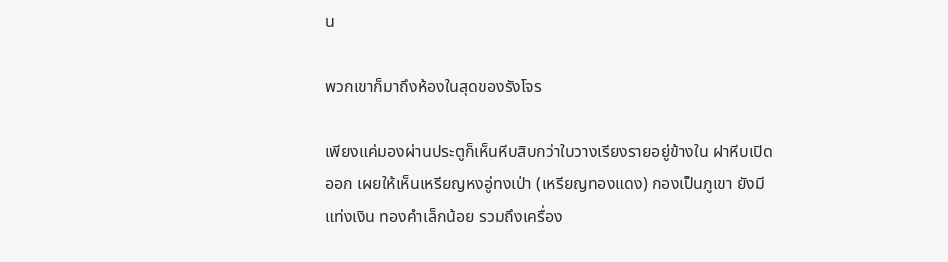น

พวกเขาก็มาถึงห้องในสุดของรังโจร

เพียงแค่มองผ่านประตูก็เห็นหีบสิบกว่าใบวางเรียงรายอยู่ข้างใน ฝาหีบเปิดออก เผยให้เห็นเหรียญหงอู่ทงเป่า (เหรียญทองแดง) กองเป็นภูเขา ยังมีแท่งเงิน ทองคำเล็กน้อย รวมถึงเครื่อง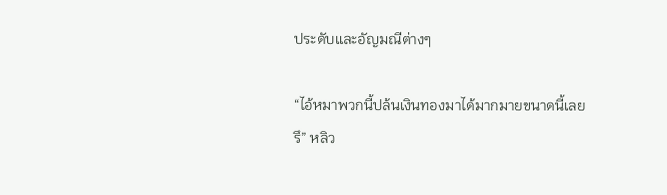ประดับและอัญมณีต่างๆ

“ไอ้หมาพวกนี้ปล้นเงินทองมาได้มากมายขนาดนี้เลยรึ” หลิว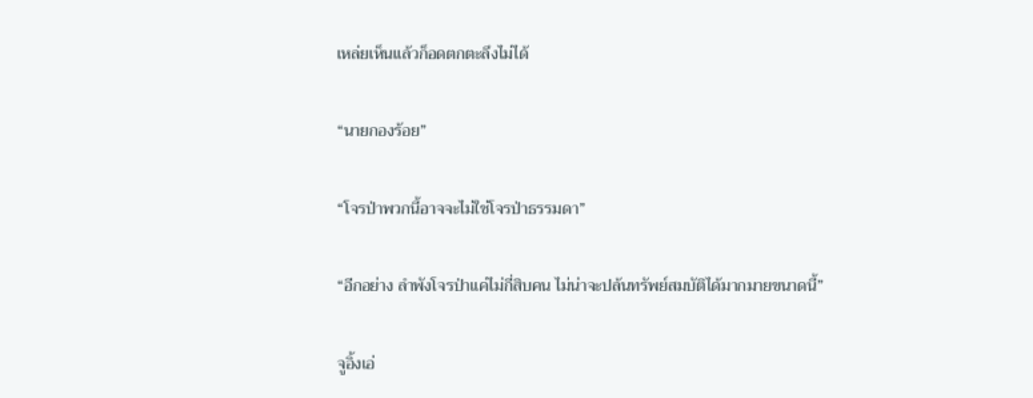เหล่ยเห็นแล้วก็อดตกตะลึงไม่ได้

“นายกองร้อย”

“โจรป่าพวกนี้อาจจะไม่ใช่โจรป่าธรรมดา”

“อีกอย่าง ลำพังโจรป่าแค่ไม่กี่สิบคน ไม่น่าจะปล้นทรัพย์สมบัติได้มากมายขนาดนี้”

จูอิ้งเอ่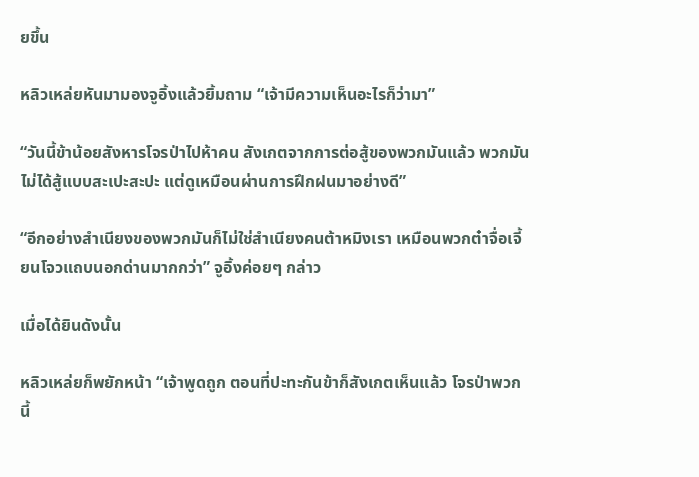ยขึ้น

หลิวเหล่ยหันมามองจูอิ้งแล้วยิ้มถาม “เจ้ามีความเห็นอะไรก็ว่ามา”

“วันนี้ข้าน้อยสังหารโจรป่าไปห้าคน สังเกตจากการต่อสู้ของพวกมันแล้ว พวกมันไม่ได้สู้แบบสะเปะสะปะ แต่ดูเหมือนผ่านการฝึกฝนมาอย่างดี”

“อีกอย่างสำเนียงของพวกมันก็ไม่ใช่สำเนียงคนต้าหมิงเรา เหมือนพวกต๋าจื่อเจี้ยนโจวแถบนอกด่านมากกว่า” จูอิ้งค่อยๆ กล่าว

เมื่อได้ยินดังนั้น

หลิวเหล่ยก็พยักหน้า “เจ้าพูดถูก ตอนที่ปะทะกันข้าก็สังเกตเห็นแล้ว โจรป่าพวกนี้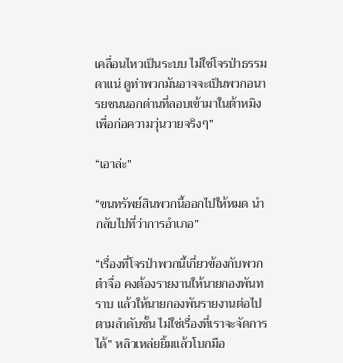เคลื่อนไหวเป็นระบบ ไม่ใช่โจรป่าธรรมดาแน่ ดูท่าพวกมันอาจจะเป็นพวกอนารยชนนอกด่านที่ลอบเข้ามาในต้าหมิงเพื่อก่อความวุ่นวายจริงๆ”

“เอาล่ะ”

“ขนทรัพย์สินพวกนี้ออกไปให้หมด นำกลับไปที่ว่าการอำเภอ”

“เรื่องที่โจรป่าพวกนี้เกี่ยวข้องกับพวกต๋าจื่อ คงต้องรายงานให้นายกองพันทราบ แล้วให้นายกองพันรายงานต่อไปตามลำดับชั้น ไม่ใช่เรื่องที่เราจะจัดการได้” หลิวเหล่ยยิ้มแล้วโบกมือ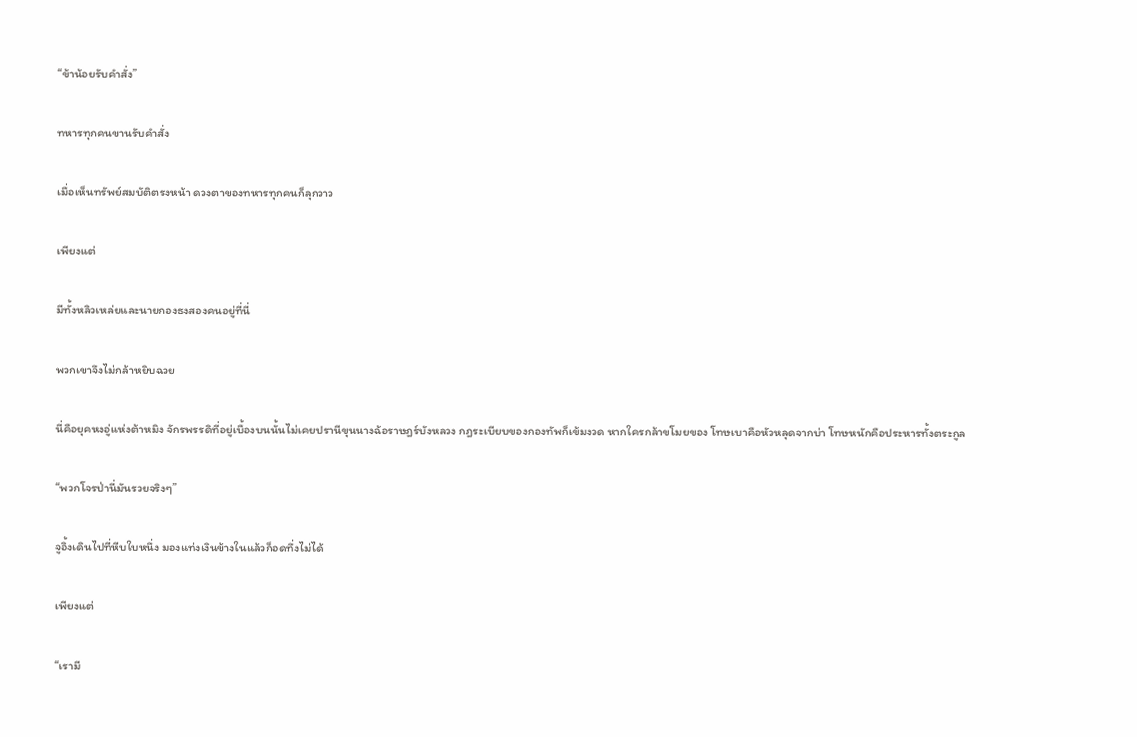“ข้าน้อยรับคำสั่ง”

ทหารทุกคนขานรับคำสั่ง

เมื่อเห็นทรัพย์สมบัติตรงหน้า ดวงตาของทหารทุกคนก็ลุกวาว

เพียงแต่

มีทั้งหลิวเหล่ยและนายกองธงสองคนอยู่ที่นี่

พวกเขาจึงไม่กล้าหยิบฉวย

นี่คือยุคหงอู่แห่งต้าหมิง จักรพรรดิที่อยู่เบื้องบนนั้นไม่เคยปรานีขุนนางฉ้อราษฎร์บังหลวง กฎระเบียบของกองทัพก็เข้มงวด หากใครกล้าขโมยของ โทษเบาคือหัวหลุดจากบ่า โทษหนักคือประหารทั้งตระกูล

“พวกโจรป่านี่มันรวยจริงๆ”

จูอิ้งเดินไปที่หีบใบหนึ่ง มองแท่งเงินข้างในแล้วก็อดทึ่งไม่ได้

เพียงแต่

“เรามี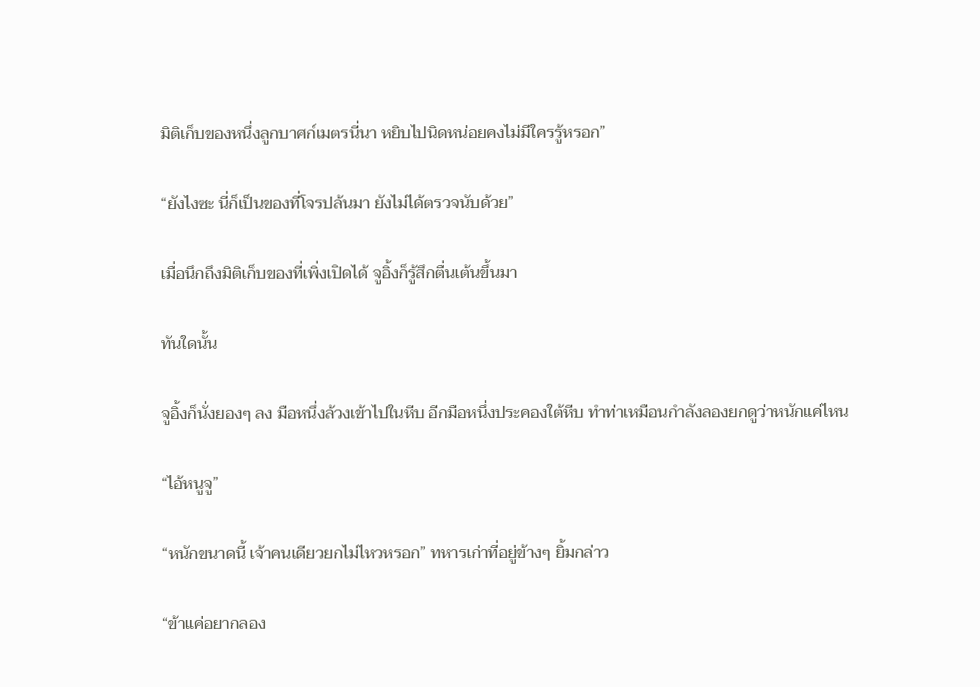มิติเก็บของหนึ่งลูกบาศก์เมตรนี่นา หยิบไปนิดหน่อยคงไม่มีใครรู้หรอก”

“ยังไงซะ นี่ก็เป็นของที่โจรปล้นมา ยังไม่ได้ตรวจนับด้วย”

เมื่อนึกถึงมิติเก็บของที่เพิ่งเปิดได้ จูอิ้งก็รู้สึกตื่นเต้นขึ้นมา

ทันใดนั้น

จูอิ้งก็นั่งยองๆ ลง มือหนึ่งล้วงเข้าไปในหีบ อีกมือหนึ่งประคองใต้หีบ ทำท่าเหมือนกำลังลองยกดูว่าหนักแค่ไหน

“ไอ้หนูจู”

“หนักขนาดนี้ เจ้าคนเดียวยกไม่ไหวหรอก” ทหารเก่าที่อยู่ข้างๆ ยิ้มกล่าว

“ข้าแค่อยากลอง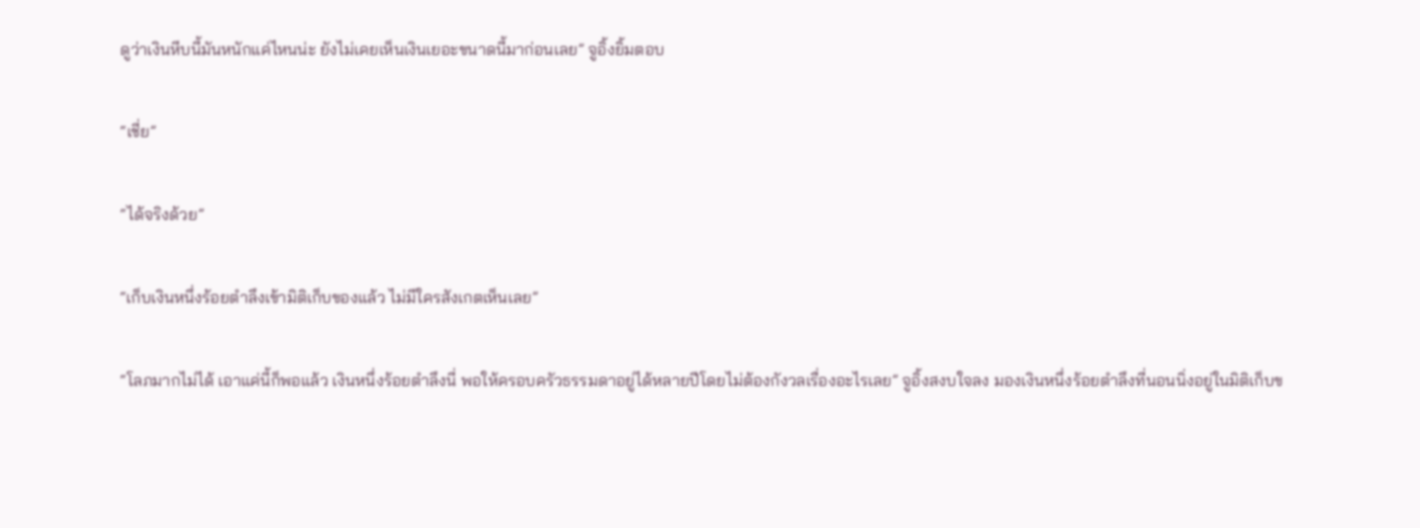ดูว่าเงินหีบนี้มันหนักแค่ไหนน่ะ ยังไม่เคยเห็นเงินเยอะขนาดนี้มาก่อนเลย” จูอิ้งยิ้มตอบ

“เชี่ย”

“ได้จริงด้วย”

“เก็บเงินหนึ่งร้อยตำลึงเข้ามิติเก็บของแล้ว ไม่มีใครสังเกตเห็นเลย”

“โลภมากไม่ได้ เอาแค่นี้ก็พอแล้ว เงินหนึ่งร้อยตำลึงนี่ พอให้ครอบครัวธรรมดาอยู่ได้หลายปีโดยไม่ต้องกังวลเรื่องอะไรเลย” จูอิ้งสงบใจลง มองเงินหนึ่งร้อยตำลึงที่นอนนิ่งอยู่ในมิติเก็บข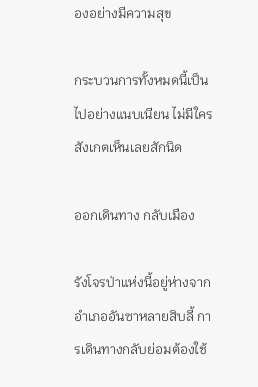องอย่างมีความสุข

กระบวนการทั้งหมดนี้เป็นไปอย่างแนบเนียน ไม่มีใครสังเกตเห็นเลยสักนิด

ออกเดินทาง กลับเมือง

รังโจรป่าแห่งนี้อยู่ห่างจากอำเภออันซาหลายสิบลี้ การเดินทางกลับย่อมต้องใช้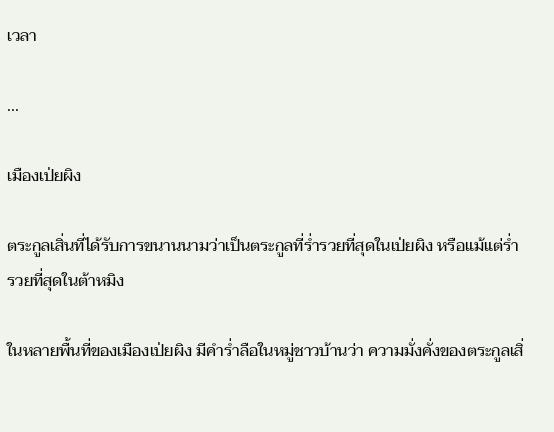เวลา

...

เมืองเป่ยผิง

ตระกูลเสิ่นที่ได้รับการขนานนามว่าเป็นตระกูลที่ร่ำรวยที่สุดในเป่ยผิง หรือแม้แต่ร่ำรวยที่สุดในต้าหมิง

ในหลายพื้นที่ของเมืองเป่ยผิง มีคำร่ำลือในหมู่ชาวบ้านว่า ความมั่งคั่งของตระกูลเสิ่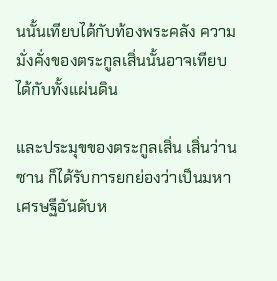นนั้นเทียบได้กับท้องพระคลัง ความมั่งคั่งของตระกูลเสิ่นนั้นอาจเทียบได้กับทั้งแผ่นดิน

และประมุขของตระกูลเสิ่น เสิ่นว่านซาน ก็ได้รับการยกย่องว่าเป็นมหาเศรษฐีอันดับห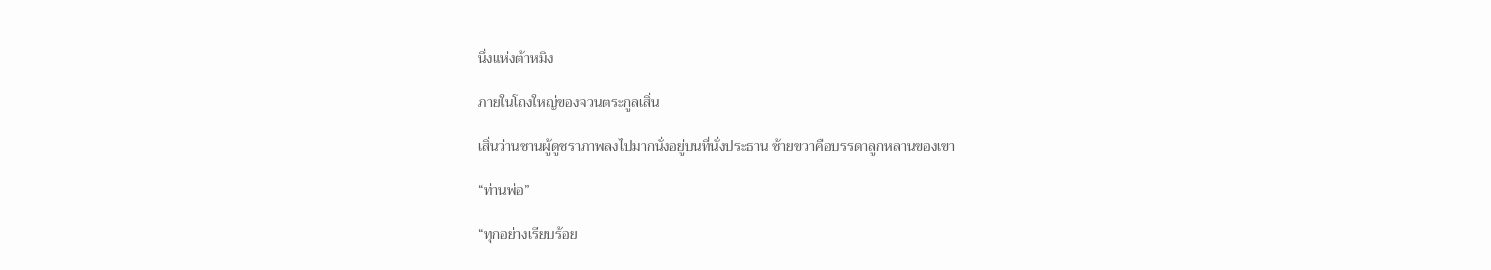นึ่งแห่งต้าหมิง

ภายในโถงใหญ่ของจวนตระกูลเสิ่น

เสิ่นว่านซานผู้ดูชราภาพลงไปมากนั่งอยู่บนที่นั่งประธาน ซ้ายขวาคือบรรดาลูกหลานของเขา

“ท่านพ่อ”

“ทุกอย่างเรียบร้อย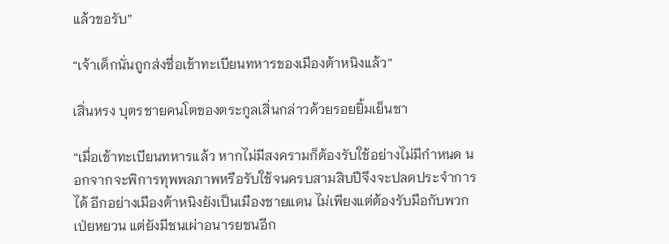แล้วขอรับ”

“เจ้าเด็กนั่นถูกส่งชื่อเข้าทะเบียนทหารของเมืองต้าหนิงแล้ว”

เสิ่นหรง บุตรชายคนโตของตระกูลเสิ่นกล่าวด้วยรอยยิ้มเย็นชา

“เมื่อเข้าทะเบียนทหารแล้ว หากไม่มีสงครามก็ต้องรับใช้อย่างไม่มีกำหนด นอกจากจะพิการทุพพลภาพหรือรับใช้จนครบสามสิบปีจึงจะปลดประจำการได้ อีกอย่างเมืองต้าหนิงยังเป็นเมืองชายแดน ไม่เพียงแต่ต้องรับมือกับพวกเป่ยหยวน แต่ยังมีชนเผ่าอนารยชนอีก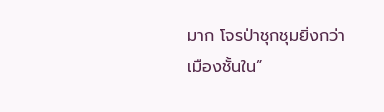มาก โจรป่าชุกชุมยิ่งกว่าเมืองชั้นใน”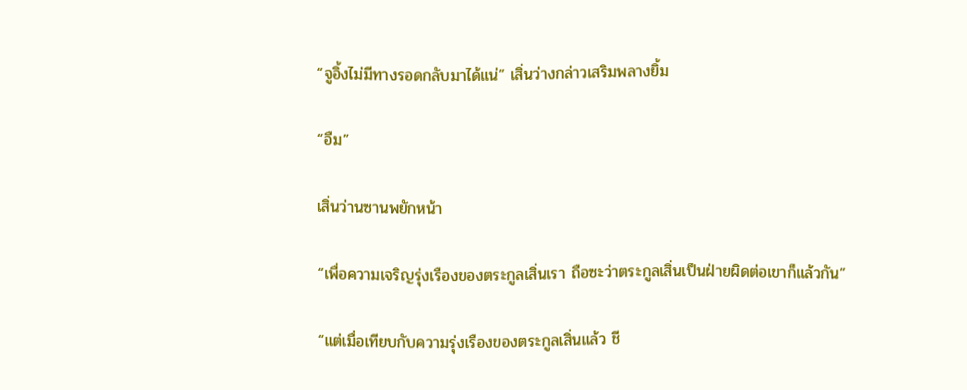“จูอิ้งไม่มีทางรอดกลับมาได้แน่” เสิ่นว่างกล่าวเสริมพลางยิ้ม

“อืม”

เสิ่นว่านซานพยักหน้า

“เพื่อความเจริญรุ่งเรืองของตระกูลเสิ่นเรา ถือซะว่าตระกูลเสิ่นเป็นฝ่ายผิดต่อเขาก็แล้วกัน”

“แต่เมื่อเทียบกับความรุ่งเรืองของตระกูลเสิ่นแล้ว ชี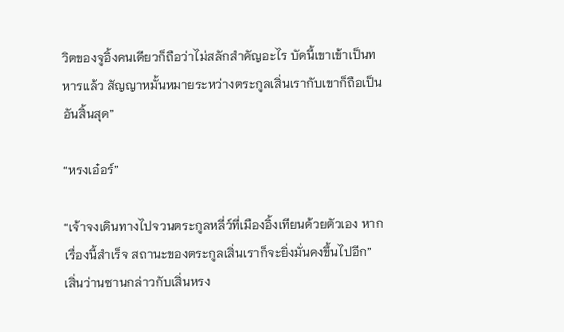วิตของจูอิ้งคนเดียวก็ถือว่าไม่สลักสำคัญอะไร บัดนี้เขาเข้าเป็นทหารแล้ว สัญญาหมั้นหมายระหว่างตระกูลเสิ่นเรากับเขาก็ถือเป็นอันสิ้นสุด”

“หรงเอ๋อร์”

“เจ้าจงเดินทางไปจวนตระกูลหลี่ว์ที่เมืองอิ้งเทียนด้วยตัวเอง หากเรื่องนี้สำเร็จ สถานะของตระกูลเสิ่นเราก็จะยิ่งมั่นคงขึ้นไปอีก” เสิ่นว่านซานกล่าวกับเสิ่นหรง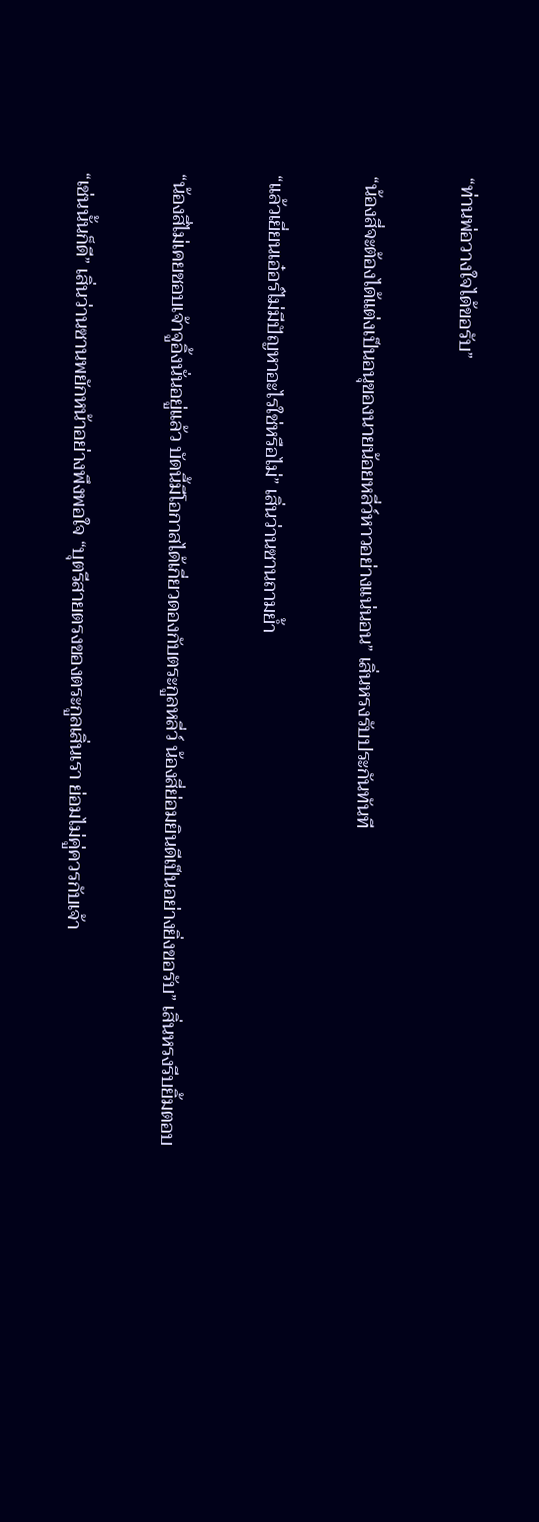“ท่านพ่อวางใจได้ขอรับ”

“น้องสี่จะต้องได้แต่งเป็นอนุของนายน้อยหลี่ว์หาวอย่างแน่นอน” เสิ่นหรงรับประกันทันที

“แล้วเยี่ยนเอ๋อร์ไม่มีปัญหาอะไรใช่หรือไม่” เสิ่นว่านซานถามย้ำ

“น้องสี่ไม่เคยชอบเจ้าจูอิ้งนั่นอยู่แล้ว บัดนี้มีโอกาสได้เกี่ยวดองกับตระกูลหลี่ว์ น้องสี่ย่อมยินดีเป็นอย่างยิ่งขอรับ” เสิ่นหรงรีบยิ้มตอบ

“เช่นนั้นก็ดี” เสิ่นว่านซานพยักหน้าอย่างพึงพอใจ “บุตรีสายตรงของตระกูลเสิ่นเรา ย่อมไม่คู่ควรกับเจ้า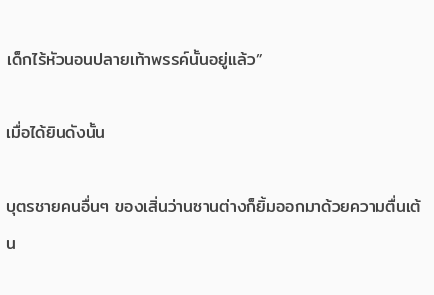เด็กไร้หัวนอนปลายเท้าพรรค์นั้นอยู่แล้ว”

เมื่อได้ยินดังนั้น

บุตรชายคนอื่นๆ ของเสิ่นว่านซานต่างก็ยิ้มออกมาด้วยความตื่นเต้น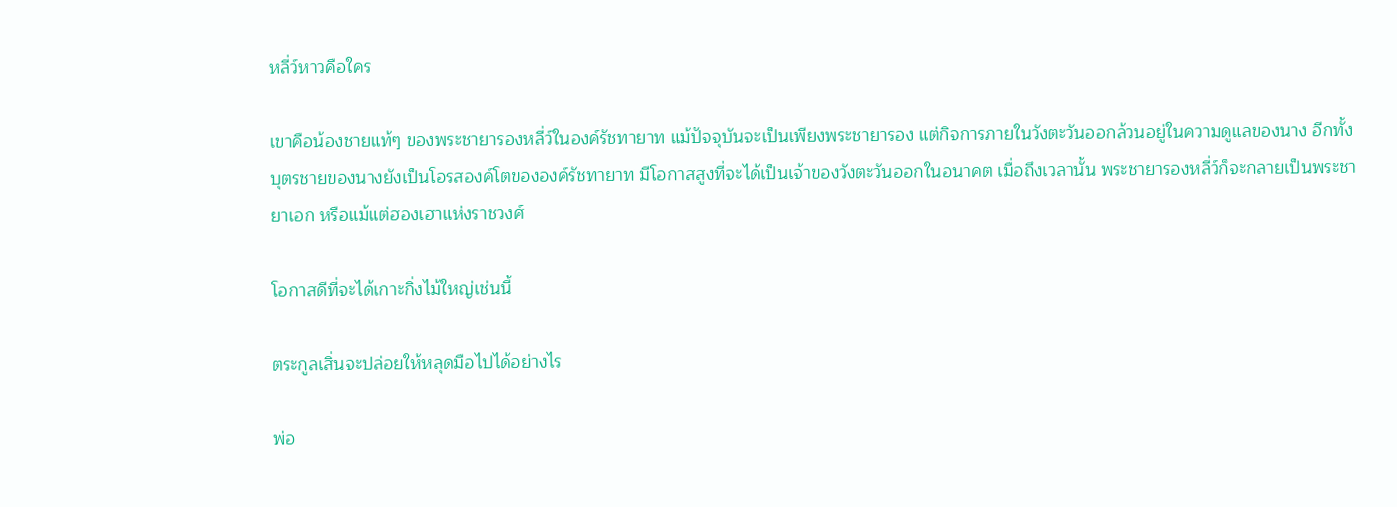หลี่ว์หาวคือใคร

เขาคือน้องชายแท้ๆ ของพระชายารองหลี่ว์ในองค์รัชทายาท แม้ปัจจุบันจะเป็นเพียงพระชายารอง แต่กิจการภายในวังตะวันออกล้วนอยู่ในความดูแลของนาง อีกทั้งบุตรชายของนางยังเป็นโอรสองค์โตขององค์รัชทายาท มีโอกาสสูงที่จะได้เป็นเจ้าของวังตะวันออกในอนาคต เมื่อถึงเวลานั้น พระชายารองหลี่ว์ก็จะกลายเป็นพระชายาเอก หรือแม้แต่ฮองเฮาแห่งราชวงศ์

โอกาสดีที่จะได้เกาะกิ่งไม้ใหญ่เช่นนี้

ตระกูลเสิ่นจะปล่อยให้หลุดมือไปได้อย่างไร

พ่อ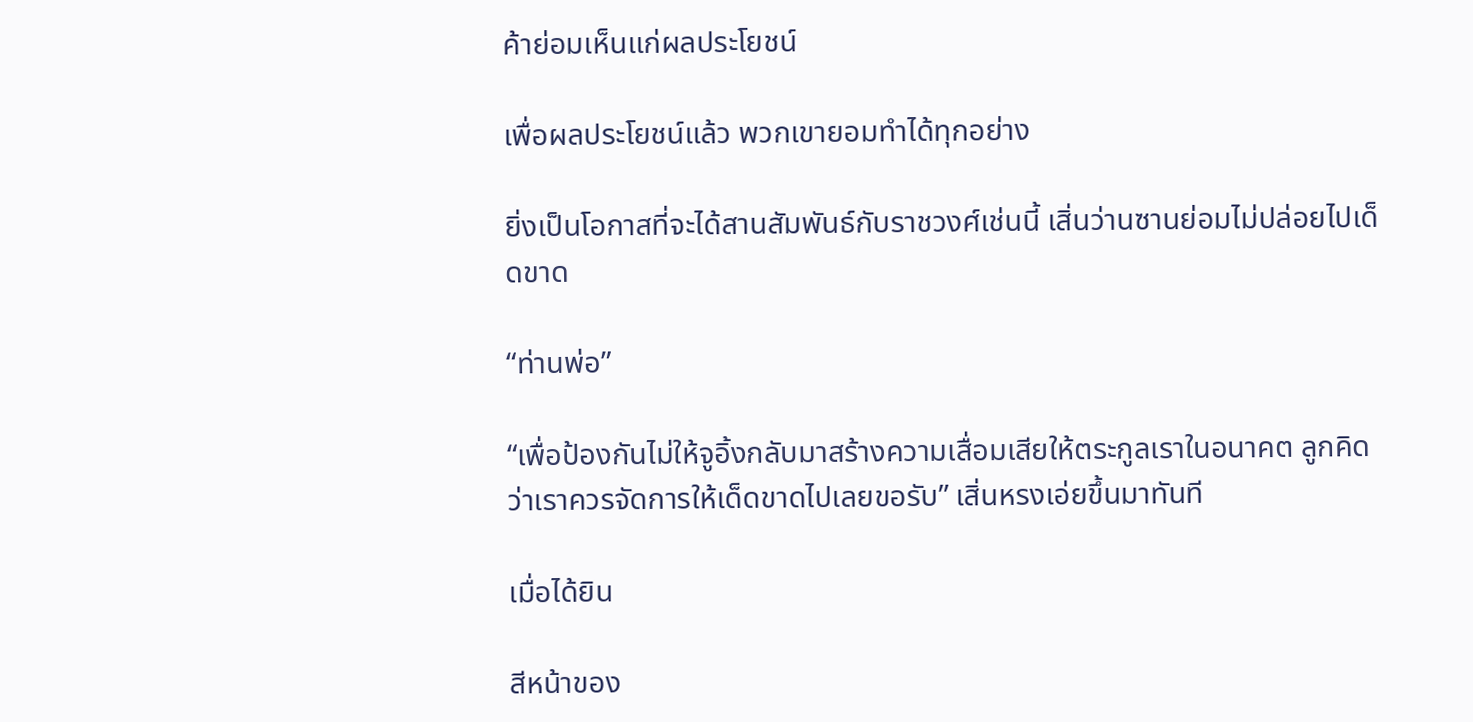ค้าย่อมเห็นแก่ผลประโยชน์

เพื่อผลประโยชน์แล้ว พวกเขายอมทำได้ทุกอย่าง

ยิ่งเป็นโอกาสที่จะได้สานสัมพันธ์กับราชวงศ์เช่นนี้ เสิ่นว่านซานย่อมไม่ปล่อยไปเด็ดขาด

“ท่านพ่อ”

“เพื่อป้องกันไม่ให้จูอิ้งกลับมาสร้างความเสื่อมเสียให้ตระกูลเราในอนาคต ลูกคิดว่าเราควรจัดการให้เด็ดขาดไปเลยขอรับ” เสิ่นหรงเอ่ยขึ้นมาทันที

เมื่อได้ยิน

สีหน้าของ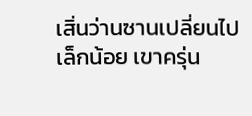เสิ่นว่านซานเปลี่ยนไปเล็กน้อย เขาครุ่น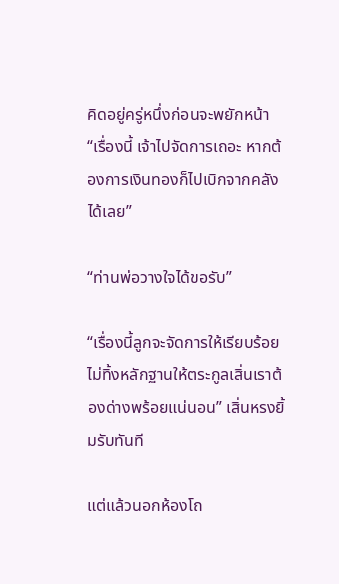คิดอยู่ครู่หนึ่งก่อนจะพยักหน้า “เรื่องนี้ เจ้าไปจัดการเถอะ หากต้องการเงินทองก็ไปเบิกจากคลังได้เลย”

“ท่านพ่อวางใจได้ขอรับ”

“เรื่องนี้ลูกจะจัดการให้เรียบร้อย ไม่ทิ้งหลักฐานให้ตระกูลเสิ่นเราต้องด่างพร้อยแน่นอน” เสิ่นหรงยิ้มรับทันที

แต่แล้วนอกห้องโถ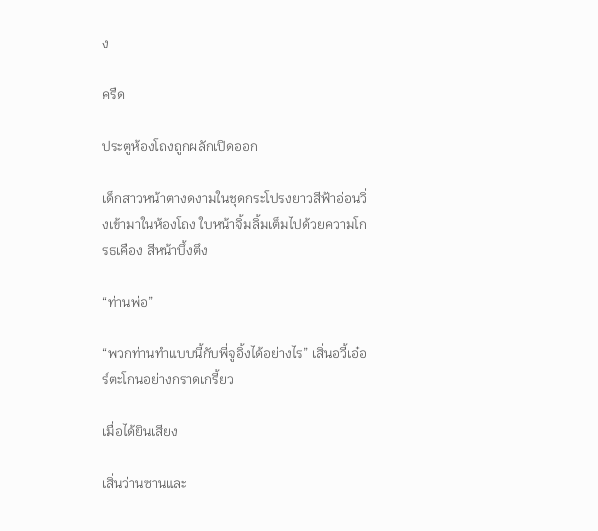ง

ครืด

ประตูห้องโถงถูกผลักเปิดออก

เด็กสาวหน้าตางดงามในชุดกระโปรงยาวสีฟ้าอ่อนวิ่งเข้ามาในห้องโถง ใบหน้าจิ้มลิ้มเต็มไปด้วยความโกรธเคือง สีหน้าบึ้งตึง

“ท่านพ่อ”

“พวกท่านทำแบบนี้กับพี่จูอิ้งได้อย่างไร” เสิ่นอวี้เอ๋อร์ตะโกนอย่างกราดเกรี้ยว

เมื่อได้ยินเสียง

เสิ่นว่านซานและ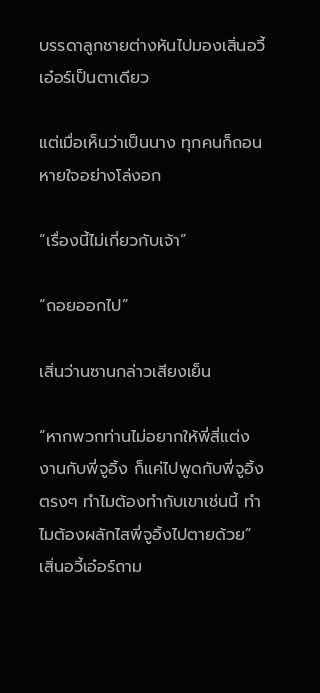บรรดาลูกชายต่างหันไปมองเสิ่นอวี้เอ๋อร์เป็นตาเดียว

แต่เมื่อเห็นว่าเป็นนาง ทุกคนก็ถอนหายใจอย่างโล่งอก

“เรื่องนี้ไม่เกี่ยวกับเจ้า”

“ถอยออกไป”

เสิ่นว่านซานกล่าวเสียงเย็น

“หากพวกท่านไม่อยากให้พี่สี่แต่งงานกับพี่จูอิ้ง ก็แค่ไปพูดกับพี่จูอิ้งตรงๆ ทำไมต้องทำกับเขาเช่นนี้ ทำไมต้องผลักไสพี่จูอิ้งไปตายด้วย” เสิ่นอวี้เอ๋อร์ถาม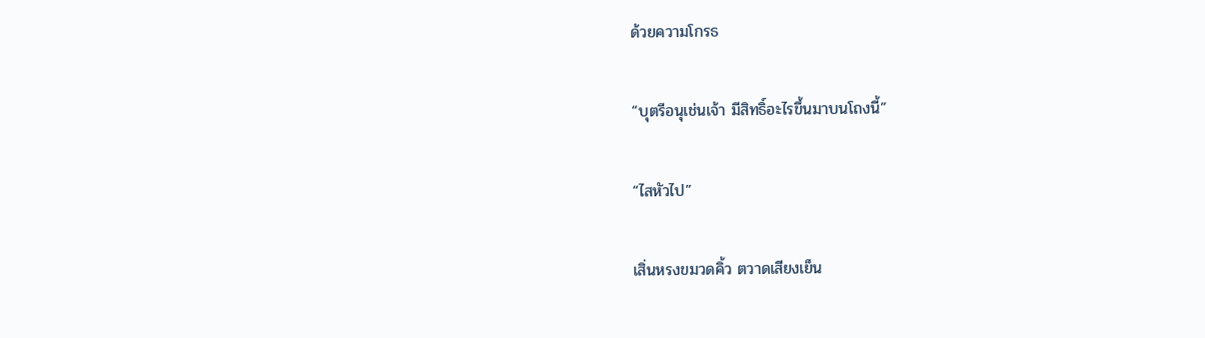ด้วยความโกรธ

“บุตรีอนุเช่นเจ้า มีสิทธิ์อะไรขึ้นมาบนโถงนี้”

“ไสหัวไป”

เสิ่นหรงขมวดคิ้ว ตวาดเสียงเย็น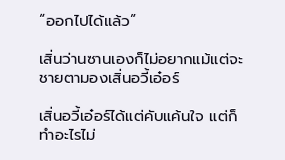“ออกไปได้แล้ว”

เสิ่นว่านซานเองก็ไม่อยากแม้แต่จะชายตามองเสิ่นอวี้เอ๋อร์

เสิ่นอวี้เอ๋อร์ได้แต่คับแค้นใจ แต่ก็ทำอะไรไม่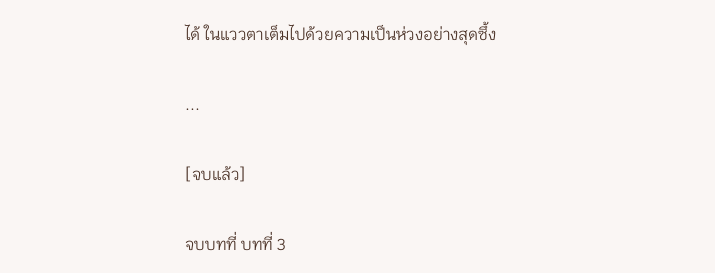ได้ ในแววตาเต็มไปด้วยความเป็นห่วงอย่างสุดซึ้ง

...

[จบแล้ว]

จบบทที่ บทที่ 3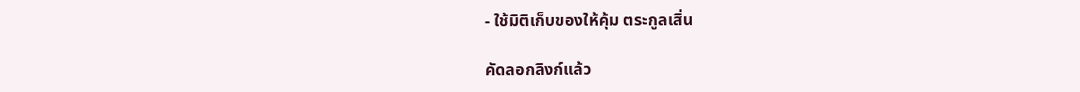- ใช้มิติเก็บของให้คุ้ม ตระกูลเสิ่น

คัดลอกลิงก์แล้ว